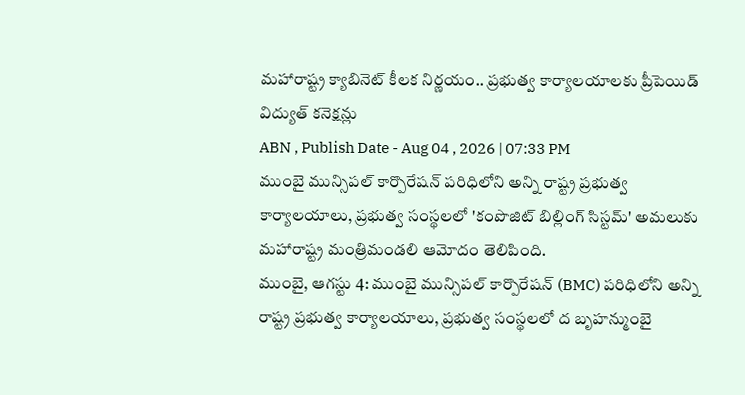మహారాష్ట్ర క్యాబినెట్ కీలక నిర్ణయం.. ప్రభుత్వ కార్యాలయాలకు ప్రీపెయిడ్ విద్యుత్ కనెక్షన్లు
ABN , Publish Date - Aug 04 , 2026 | 07:33 PM
ముంబై మున్సిపల్ కార్పొరేషన్ పరిధిలోని అన్ని రాష్ట్ర ప్రభుత్వ కార్యాలయాలు, ప్రభుత్వ సంస్థలలో 'కంపొజిట్ బిల్లింగ్ సిస్టమ్' అమలుకు మహారాష్ట్ర మంత్రిమండలి ఆమోదం తెలిపింది.
ముంబై, ఆగస్టు 4: ముంబై మున్సిపల్ కార్పొరేషన్ (BMC) పరిధిలోని అన్ని రాష్ట్ర ప్రభుత్వ కార్యాలయాలు, ప్రభుత్వ సంస్థలలో ద బృహన్ముంబై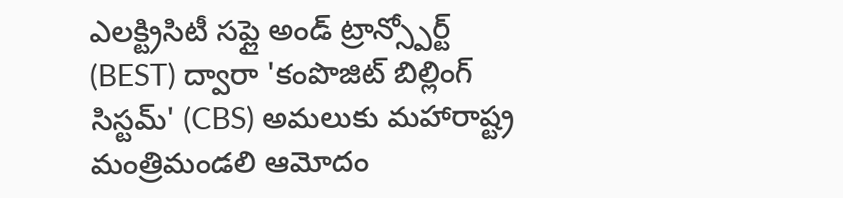ఎలక్ట్రిసిటీ సప్లై అండ్ ట్రాన్స్పోర్ట్ (BEST) ద్వారా 'కంపొజిట్ బిల్లింగ్ సిస్టమ్' (CBS) అమలుకు మహారాష్ట్ర మంత్రిమండలి ఆమోదం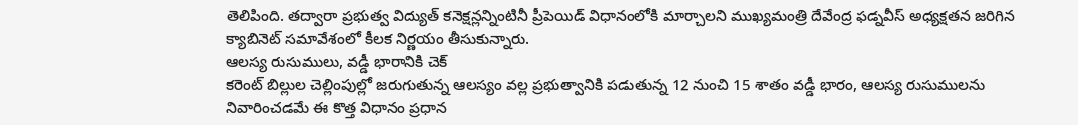తెలిపింది. తద్వారా ప్రభుత్వ విద్యుత్ కనెక్షన్లన్నింటినీ ప్రీపెయిడ్ విధానంలోకి మార్చాలని ముఖ్యమంత్రి దేవేంద్ర ఫడ్నవీస్ అధ్యక్షతన జరిగిన క్యాబినెట్ సమావేశంలో కీలక నిర్ణయం తీసుకున్నారు.
ఆలస్య రుసుములు, వడ్డీ భారానికి చెక్
కరెంట్ బిల్లుల చెల్లింపుల్లో జరుగుతున్న ఆలస్యం వల్ల ప్రభుత్వానికి పడుతున్న 12 నుంచి 15 శాతం వడ్డీ భారం, ఆలస్య రుసుములను నివారించడమే ఈ కొత్త విధానం ప్రధాన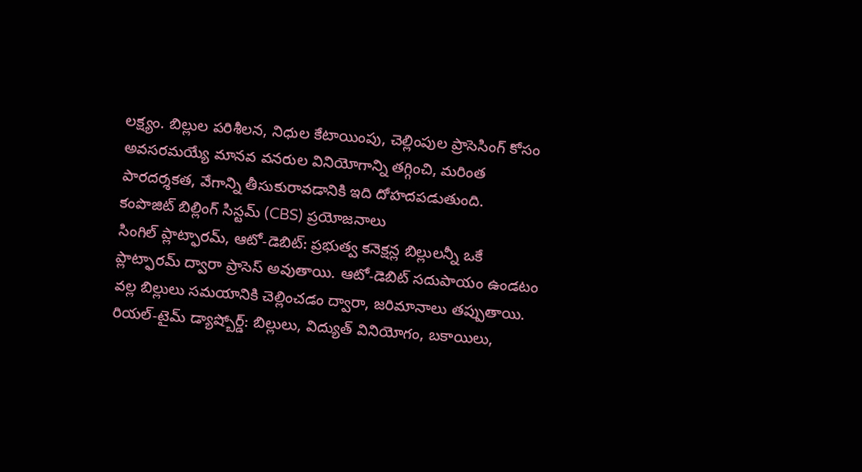లక్ష్యం. బిల్లుల పరిశీలన, నిధుల కేటాయింపు, చెల్లింపుల ప్రాసెసింగ్ కోసం అవసరమయ్యే మానవ వనరుల వినియోగాన్ని తగ్గించి, మరింత పారదర్శకత, వేగాన్ని తీసుకురావడానికి ఇది దోహదపడుతుంది.
కంపొజిట్ బిల్లింగ్ సిస్టమ్ (CBS) ప్రయోజనాలు
సింగిల్ ప్లాట్ఫారమ్, ఆటో-డెబిట్: ప్రభుత్వ కనెక్షన్ల బిల్లులన్నీ ఒకే ప్లాట్ఫారమ్ ద్వారా ప్రాసెస్ అవుతాయి. ఆటో-డెబిట్ సదుపాయం ఉండటం వల్ల బిల్లులు సమయానికి చెల్లించడం ద్వారా, జరిమానాలు తప్పుతాయి.
రియల్-టైమ్ డ్యాష్బోర్డ్: బిల్లులు, విద్యుత్ వినియోగం, బకాయిలు,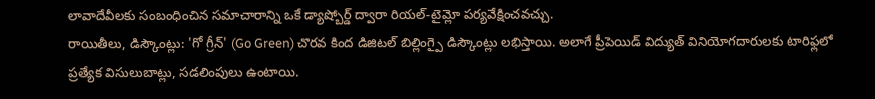లావాదేవీలకు సంబంధించిన సమాచారాన్ని ఒకే డ్యాష్బోర్డ్ ద్వారా రియల్-టైమ్లో పర్యవేక్షించవచ్చు.
రాయితీలు, డిస్కౌంట్లు: 'గో గ్రీన్' (Go Green) చొరవ కింద డిజిటల్ బిల్లింగ్పై డిస్కౌంట్లు లభిస్తాయి. అలాగే ప్రీపెయిడ్ విద్యుత్ వినియోగదారులకు టారిఫ్లలో ప్రత్యేక విసులుబాట్లు, సడలింపులు ఉంటాయి.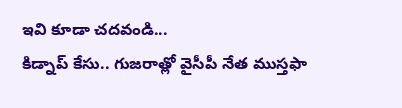ఇవి కూడా చదవండి...
కిడ్నాప్ కేసు.. గుజరాత్లో వైసీపీ నేత ముస్తఫా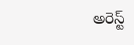అరెస్ట్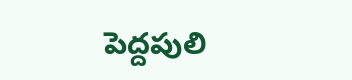పెద్దపులి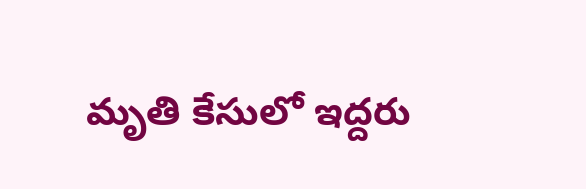మృతి కేసులో ఇద్దరు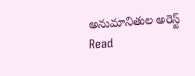అనుమానితుల అరెస్ట్
Read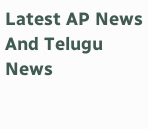Latest AP News And Telugu News